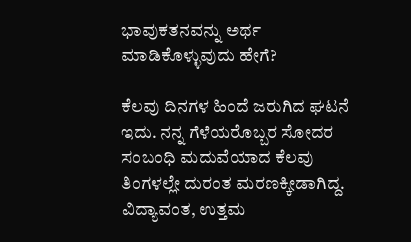ಭಾವುಕತನವನ್ನು ಅರ್ಥ ಮಾಡಿಕೊಳ್ಳುವುದು ಹೇಗೆ?

ಕೆಲವು ದಿನಗಳ ಹಿಂದೆ ಜರುಗಿದ ಘಟನೆ ಇದು. ನನ್ನ ಗೆಳೆಯರೊಬ್ಬರ ಸೋದರ ಸಂಬಂಧಿ ಮದುವೆಯಾದ ಕೆಲವು ತಿಂಗಳಲ್ಲೇ ದುರಂತ ಮರಣಕ್ಕೀಡಾಗಿದ್ದ. ವಿದ್ಯಾವಂತ, ಉತ್ತಮ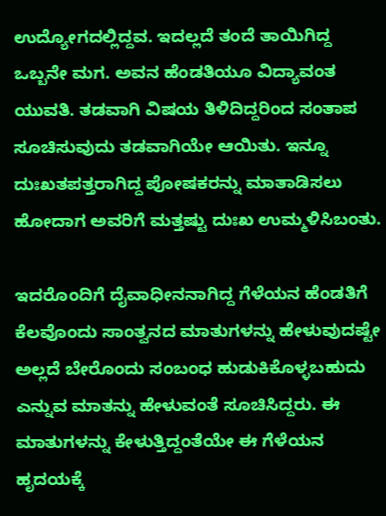ಉದ್ಯೋಗದಲ್ಲಿದ್ದವ. ಇದಲ್ಲದೆ ತಂದೆ ತಾಯಿಗಿದ್ದ ಒಬ್ಬನೇ ಮಗ. ಅವನ ಹೆಂಡತಿಯೂ ವಿದ್ಯಾವಂತ ಯುವತಿ. ತಡವಾಗಿ ವಿಷಯ ತಿಳಿದಿದ್ದರಿಂದ ಸಂತಾಪ ಸೂಚಿಸುವುದು ತಡವಾಗಿಯೇ ಆಯಿತು. ಇನ್ನೂ ದುಃಖತಪತ್ತರಾಗಿದ್ದ ಪೋಷಕರನ್ನು ಮಾತಾಡಿಸಲು ಹೋದಾಗ ಅವರಿಗೆ ಮತ್ತಷ್ಟು ದುಃಖ ಉಮ್ಮಳಿಸಿಬಂತು.

ಇದರೊಂದಿಗೆ ದೈವಾಧೀನನಾಗಿದ್ದ ಗೆಳೆಯನ ಹೆಂಡತಿಗೆ ಕೆಲವೊಂದು ಸಾಂತ್ವನದ ಮಾತುಗಳನ್ನು ಹೇಳುವುದಷ್ಟೇ ಅಲ್ಲದೆ ಬೇರೊಂದು ಸಂಬಂಧ ಹುಡುಕಿಕೊಳ್ಳಬಹುದು ಎನ್ನುವ ಮಾತನ್ನು ಹೇಳುವಂತೆ ಸೂಚಿಸಿದ್ದರು. ಈ ಮಾತುಗಳನ್ನು ಕೇಳುತ್ತಿದ್ದಂತೆಯೇ ಈ ಗೆಳೆಯನ ಹೃದಯಕ್ಕೆ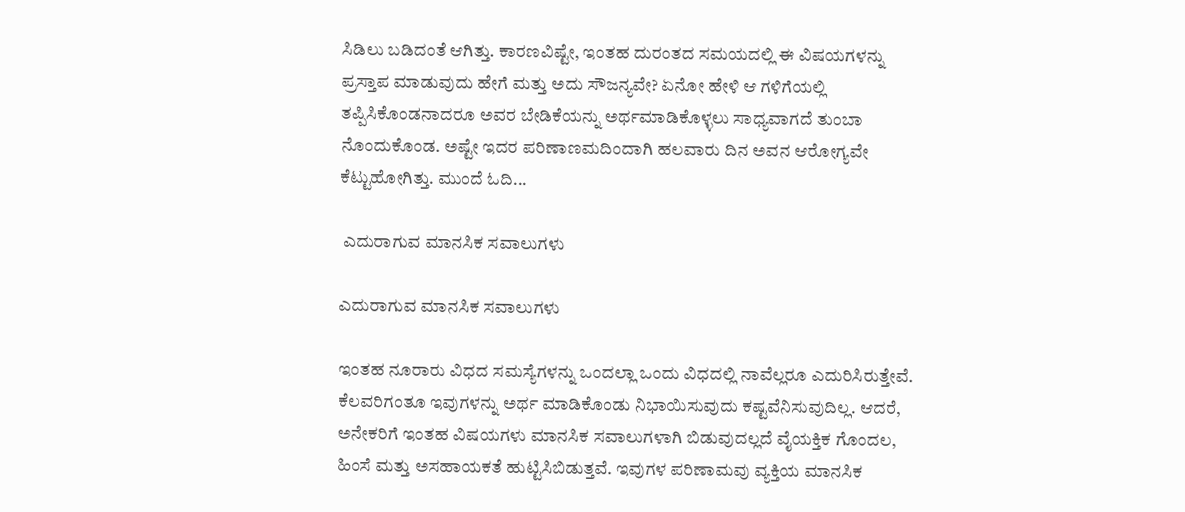ಸಿಡಿಲು ಬಡಿದಂತೆ ಆಗಿತ್ತು. ಕಾರಣವಿಷ್ಟೇ, ಇಂತಹ ದುರಂತದ ಸಮಯದಲ್ಲಿ ಈ ವಿಷಯಗಳನ್ನು ಪ್ರಸ್ತಾಪ ಮಾಡುವುದು ಹೇಗೆ ಮತ್ತು ಅದು ಸೌಜನ್ಯವೇ? ಏನೋ ಹೇಳಿ ಆ ಗಳಿಗೆಯಲ್ಲಿ ತಪ್ಪಿಸಿಕೊಂಡನಾದರೂ ಅವರ ಬೇಡಿಕೆಯನ್ನು ಅರ್ಥಮಾಡಿಕೊಳ್ಳಲು ಸಾಧ್ಯವಾಗದೆ ತುಂಬಾ ನೊಂದುಕೊಂಡ. ಅಷ್ಟೇ ಇದರ ಪರಿಣಾಣಮದಿಂದಾಗಿ ಹಲವಾರು ದಿನ ಅವನ ಆರೋಗ್ಯವೇ ಕೆಟ್ಟುಹೋಗಿತ್ತು. ಮುಂದೆ ಓದಿ...

 ಎದುರಾಗುವ ಮಾನಸಿಕ ಸವಾಲುಗಳು

ಎದುರಾಗುವ ಮಾನಸಿಕ ಸವಾಲುಗಳು

ಇಂತಹ ನೂರಾರು ವಿಧದ ಸಮಸ್ಯೆಗಳನ್ನು ಒಂದಲ್ಲಾ ಒಂದು ವಿಧದಲ್ಲಿ ನಾವೆಲ್ಲರೂ ಎದುರಿಸಿರುತ್ತೇವೆ. ಕೆಲವರಿಗಂತೂ ಇವುಗಳನ್ನು ಅರ್ಥ ಮಾಡಿಕೊಂಡು ನಿಭಾಯಿಸುವುದು ಕಷ್ಟವೆನಿಸುವುದಿಲ್ಲ. ಆದರೆ, ಅನೇಕರಿಗೆ ಇಂತಹ ವಿಷಯಗಳು ಮಾನಸಿಕ ಸವಾಲುಗಳಾಗಿ ಬಿಡುವುದಲ್ಲದೆ ವೈಯಕ್ತಿಕ ಗೊಂದಲ, ಹಿಂಸೆ ಮತ್ತು ಅಸಹಾಯಕತೆ ಹುಟ್ಟಿಸಿಬಿಡುತ್ತವೆ. ಇವುಗಳ ಪರಿಣಾಮವು ವ್ಯಕ್ತಿಯ ಮಾನಸಿಕ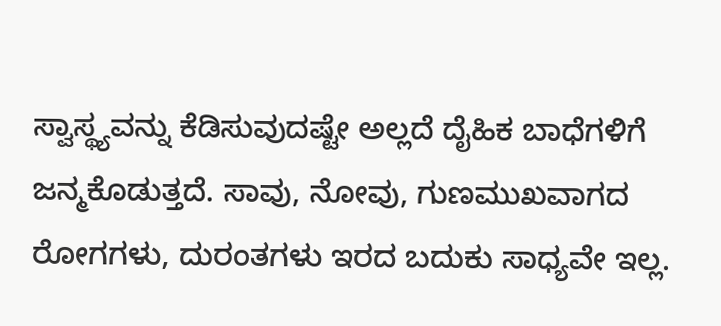ಸ್ವಾಸ್ಥ್ಯವನ್ನು ಕೆಡಿಸುವುದಷ್ಟೇ ಅಲ್ಲದೆ ದೈಹಿಕ ಬಾಧೆಗಳಿಗೆ ಜನ್ಮಕೊಡುತ್ತದೆ. ಸಾವು, ನೋವು, ಗುಣಮುಖವಾಗದ ರೋಗಗಳು, ದುರಂತಗಳು ಇರದ ಬದುಕು ಸಾಧ್ಯವೇ ಇಲ್ಲ.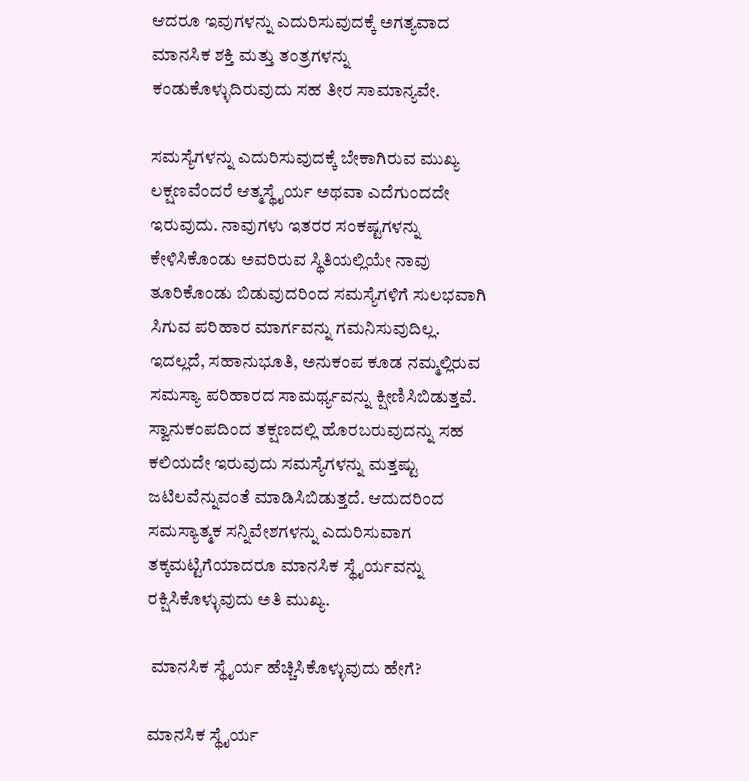ಆದರೂ ಇವುಗಳನ್ನು ಎದುರಿಸುವುದಕ್ಕೆ ಅಗತ್ಯವಾದ ಮಾನಸಿಕ ಶಕ್ತಿ ಮತ್ತು ತಂತ್ರಗಳನ್ನು ಕಂಡುಕೊಳ್ಳುದಿರುವುದು ಸಹ ತೀರ ಸಾಮಾನ್ಯವೇ.

ಸಮಸ್ಯೆಗಳನ್ನು ಎದುರಿಸುವುದಕ್ಕೆ ಬೇಕಾಗಿರುವ ಮುಖ್ಯ ಲಕ್ಷಣವೆಂದರೆ ಆತ್ಮಸ್ಥೈರ್ಯ ಅಥವಾ ಎದೆಗುಂದದೇ ಇರುವುದು. ನಾವುಗಳು ಇತರರ ಸಂಕಷ್ಟಗಳನ್ನು ಕೇಳಿಸಿಕೊಂಡು ಅವರಿರುವ ಸ್ಥಿತಿಯಲ್ಲಿಯೇ ನಾವು ತೂರಿಕೊಂಡು ಬಿಡುವುದರಿಂದ ಸಮಸ್ಯೆಗಳಿಗೆ ಸುಲಭವಾಗಿ ಸಿಗುವ ಪರಿಹಾರ ಮಾರ್ಗವನ್ನು ಗಮನಿಸುವುದಿಲ್ಲ. ಇದಲ್ಲದೆ, ಸಹಾನುಭೂತಿ, ಅನುಕಂಪ ಕೂಡ ನಮ್ಮಲ್ಲಿರುವ ಸಮಸ್ಯಾ ಪರಿಹಾರದ ಸಾಮರ್ಥ್ಯವನ್ನು ಕ್ಷೀಣಿಸಿಬಿಡುತ್ತವೆ. ಸ್ವಾನುಕಂಪದಿಂದ ತಕ್ಷಣದಲ್ಲಿ ಹೊರಬರುವುದನ್ನು ಸಹ ಕಲಿಯದೇ ಇರುವುದು ಸಮಸ್ಯೆಗಳನ್ನು ಮತ್ತಷ್ಟು ಜಟಿಲವೆನ್ನುವಂತೆ ಮಾಡಿಸಿಬಿಡುತ್ತದೆ. ಆದುದರಿಂದ ಸಮಸ್ಯಾತ್ಮಕ ಸನ್ನಿವೇಶಗಳನ್ನು ಎದುರಿಸುವಾಗ ತಕ್ಕಮಟ್ಟಿಗೆಯಾದರೂ ಮಾನಸಿಕ ಸ್ಥೈರ್ಯವನ್ನು ರಕ್ಷಿಸಿಕೊಳ್ಳುವುದು ಅತಿ ಮುಖ್ಯ.

 ಮಾನಸಿಕ ಸ್ಥೈರ್ಯ ಹೆಚ್ಚಿಸಿಕೊಳ್ಳುವುದು ಹೇಗೆ?

ಮಾನಸಿಕ ಸ್ಥೈರ್ಯ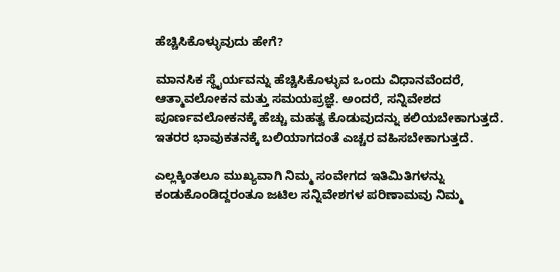ಹೆಚ್ಚಿಸಿಕೊಳ್ಳುವುದು ಹೇಗೆ?

ಮಾನಸಿಕ ಸ್ಥೈರ್ಯವನ್ನು ಹೆಚ್ಚಿಸಿಕೊಳ್ಳುವ ಒಂದು ವಿಧಾನವೆಂದರೆ, ಆತ್ಮಾವಲೋಕನ ಮತ್ತು ಸಮಯಪ್ರಜ್ಞೆ. ಅಂದರೆ, ಸನ್ನಿವೇಶದ ಪೂರ್ಣವಲೋಕನಕ್ಕೆ ಹೆಚ್ಚು ಮಹತ್ವ ಕೊಡುವುದನ್ನು ಕಲಿಯಬೇಕಾಗುತ್ತದೆ. ಇತರರ ಭಾವುಕತನಕ್ಕೆ ಬಲಿಯಾಗದಂತೆ ಎಚ್ಚರ ವಹಿಸಬೇಕಾಗುತ್ತದೆ.

ಎಲ್ಲಕ್ಕಿಂತಲೂ ಮುಖ್ಯವಾಗಿ ನಿಮ್ಮ ಸಂವೇಗದ ಇತಿಮಿತಿಗಳನ್ನು ಕಂಡುಕೊಂಡಿದ್ದರಂತೂ ಜಟಿಲ ಸನ್ನಿವೇಶಗಳ ಪರಿಣಾಮವು ನಿಮ್ಮ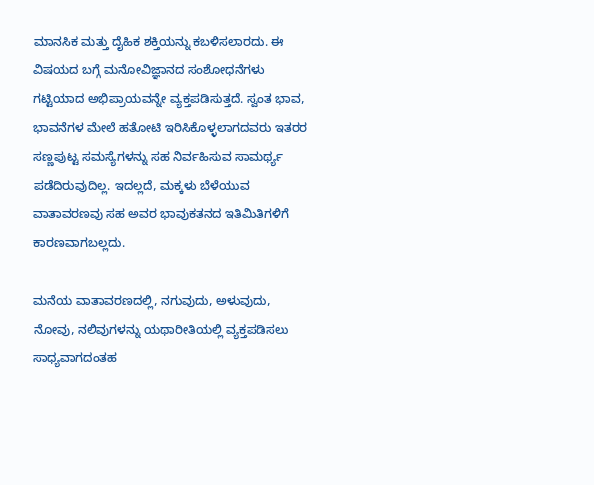ಮಾನಸಿಕ ಮತ್ತು ದೈಹಿಕ ಶಕ್ತಿಯನ್ನು ಕಬಳಿಸಲಾರದು. ಈ ವಿಷಯದ ಬಗ್ಗೆ ಮನೋವಿಜ್ಞಾನದ ಸಂಶೋಧನೆಗಳು ಗಟ್ಟಿಯಾದ ಅಭಿಪ್ರಾಯವನ್ನೇ ವ್ಯಕ್ತಪಡಿಸುತ್ತದೆ. ಸ್ವಂತ ಭಾವ, ಭಾವನೆಗಳ ಮೇಲೆ ಹತೋಟಿ ಇರಿಸಿಕೊಳ್ಳಲಾಗದವರು ಇತರರ ಸಣ್ಣಪುಟ್ಟ ಸಮಸ್ಯೆಗಳನ್ನು ಸಹ ನಿರ್ವಹಿಸುವ ಸಾಮರ್ಥ್ಯ ಪಡೆದಿರುವುದಿಲ್ಲ. ಇದಲ್ಲದೆ, ಮಕ್ಕಳು ಬೆಳೆಯುವ ವಾತಾವರಣವು ಸಹ ಅವರ ಭಾವುಕತನದ ಇತಿಮಿತಿಗಳಿಗೆ ಕಾರಣವಾಗಬಲ್ಲದು.

ಮನೆಯ ವಾತಾವರಣದಲ್ಲಿ, ನಗುವುದು, ಅಳುವುದು, ನೋವು, ನಲಿವುಗಳನ್ನು ಯಥಾರೀತಿಯಲ್ಲಿ ವ್ಯಕ್ತಪಡಿಸಲು ಸಾಧ್ಯವಾಗದಂತಹ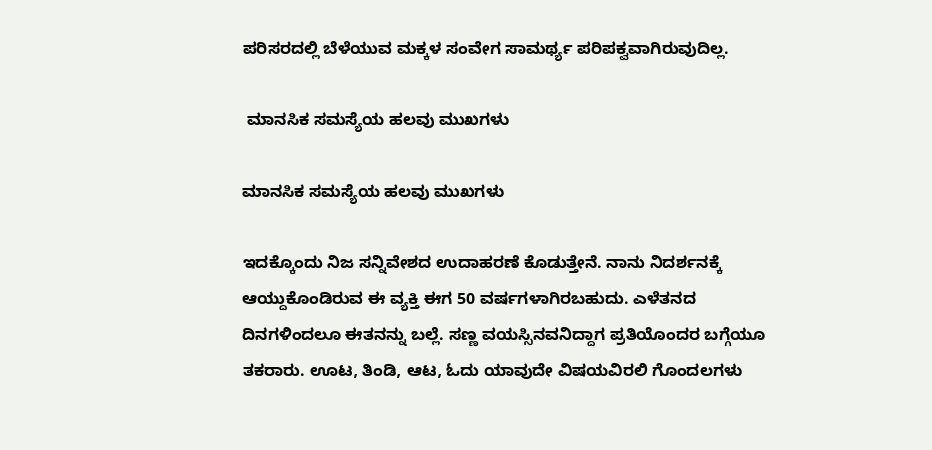ಪರಿಸರದಲ್ಲಿ ಬೆಳೆಯುವ ಮಕ್ಕಳ ಸಂವೇಗ ಸಾಮರ್ಥ್ಯ ಪರಿಪಕ್ವವಾಗಿರುವುದಿಲ್ಲ.

 ಮಾನಸಿಕ ಸಮಸ್ಯೆಯ ಹಲವು ಮುಖಗಳು

ಮಾನಸಿಕ ಸಮಸ್ಯೆಯ ಹಲವು ಮುಖಗಳು

ಇದಕ್ಕೊಂದು ನಿಜ ಸನ್ನಿವೇಶದ ಉದಾಹರಣೆ ಕೊಡುತ್ತೇನೆ. ನಾನು ನಿದರ್ಶನಕ್ಕೆ ಆಯ್ದುಕೊಂಡಿರುವ ಈ ವ್ಯಕ್ತಿ ಈಗ 50 ವರ್ಷಗಳಾಗಿರಬಹುದು. ಎಳೆತನದ ದಿನಗಳಿಂದಲೂ ಈತನನ್ನು ಬಲ್ಲೆ. ಸಣ್ಣ ವಯಸ್ಸಿನವನಿದ್ದಾಗ ಪ್ರತಿಯೊಂದರ ಬಗ್ಗೆಯೂ ತಕರಾರು. ಊಟ, ತಿಂಡಿ, ಆಟ, ಓದು ಯಾವುದೇ ವಿಷಯವಿರಲಿ ಗೊಂದಲಗಳು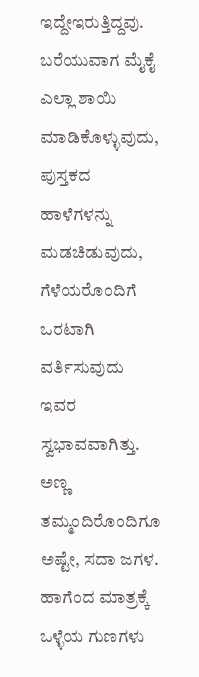ಇದ್ದೇಇರುತ್ತಿದ್ದವು. ಬರೆಯುವಾಗ ಮೈಕೈ ಎಲ್ಲಾ ಶಾಯಿ ಮಾಡಿಕೊಳ್ಳುವುದು, ಪುಸ್ತಕದ ಹಾಳೆಗಳನ್ನು ಮಡಚಿಡುವುದು, ಗೆಳೆಯರೊಂದಿಗೆ ಒರಟಾಗಿ ವರ್ತಿಸುವುದು ಇವರ ಸ್ವಭಾವವಾಗಿತ್ತು. ಅಣ್ಣ ತಮ್ಮಂದಿರೊಂದಿಗೂ ಅಷ್ಟೇ, ಸದಾ ಜಗಳ. ಹಾಗೆಂದ ಮಾತ್ರಕ್ಕೆ ಒಳ್ಳೆಯ ಗುಣಗಳು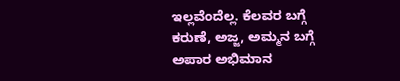ಇಲ್ಲವೆಂದೆಲ್ಲ. ಕೆಲವರ ಬಗ್ಗೆ ಕರುಣೆ, ಅಜ್ಜ, ಅಮ್ಮನ ಬಗ್ಗೆ ಅಪಾರ ಅಭಿಮಾನ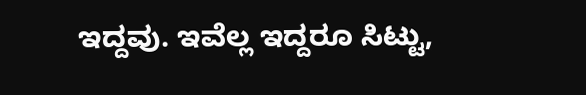ಇದ್ದವು. ಇವೆಲ್ಲ ಇದ್ದರೂ ಸಿಟ್ಟು,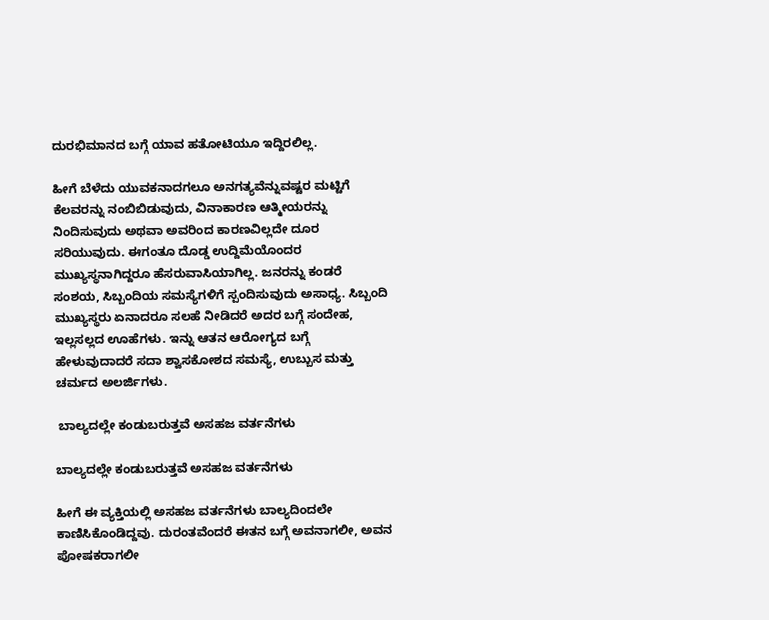ದುರಭಿಮಾನದ ಬಗ್ಗೆ ಯಾವ ಹತೋಟಿಯೂ ಇದ್ದಿರಲಿಲ್ಲ.

ಹೀಗೆ ಬೆಳೆದು ಯುವಕನಾದಗಲೂ ಅನಗತ್ಯವೆನ್ನುವಷ್ಟರ ಮಟ್ಟಿಗೆ ಕೆಲವರನ್ನು ನಂಬಿಬಿಡುವುದು, ವಿನಾಕಾರಣ ಆತ್ಮೀಯರನ್ನು ನಿಂದಿಸುವುದು ಅಥವಾ ಅವರಿಂದ ಕಾರಣವಿಲ್ಲದೇ ದೂರ ಸರಿಯುವುದು. ಈಗಂತೂ ದೊಡ್ಡ ಉದ್ದಿಮೆಯೊಂದರ ಮುಖ್ಯಸ್ಥನಾಗಿದ್ದರೂ ಹೆಸರುವಾಸಿಯಾಗಿಲ್ಲ. ಜನರನ್ನು ಕಂಡರೆ ಸಂಶಯ, ಸಿಬ್ಬಂದಿಯ ಸಮಸ್ಯೆಗಳಿಗೆ ಸ್ಪಂದಿಸುವುದು ಅಸಾಧ್ಯ. ಸಿಬ್ಬಂದಿ ಮುಖ್ಯಸ್ಥರು ಏನಾದರೂ ಸಲಹೆ ನೀಡಿದರೆ ಅದರ ಬಗ್ಗೆ ಸಂದೇಹ, ಇಲ್ಲಸಲ್ಲದ ಊಹೆಗಳು. ಇನ್ನು ಆತನ ಆರೋಗ್ಯದ ಬಗ್ಗೆ ಹೇಳುವುದಾದರೆ ಸದಾ ಶ್ವಾಸಕೋಶದ ಸಮಸ್ಯೆ, ಉಬ್ಬುಸ ಮತ್ತು ಚರ್ಮದ ಅಲರ್ಜಿಗಳು.

 ಬಾಲ್ಯದಲ್ಲೇ ಕಂಡುಬರುತ್ತವೆ ಅಸಹಜ ವರ್ತನೆಗಳು

ಬಾಲ್ಯದಲ್ಲೇ ಕಂಡುಬರುತ್ತವೆ ಅಸಹಜ ವರ್ತನೆಗಳು

ಹೀಗೆ ಈ ವ್ಯಕ್ತಿಯಲ್ಲಿ ಅಸಹಜ ವರ್ತನೆಗಳು ಬಾಲ್ಯದಿಂದಲೇ ಕಾಣಿಸಿಕೊಂಡಿದ್ದವು. ದುರಂತವೆಂದರೆ ಈತನ ಬಗ್ಗೆ ಅವನಾಗಲೀ, ಅವನ ಪೋಷಕರಾಗಲೀ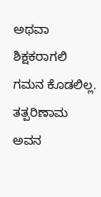ಅಥವಾ ಶಿಕ್ಷಕರಾಗಲಿ ಗಮನ ಕೊಡಲಿಲ್ಲ. ತತ್ಪರಿಣಾಮ ಅವನ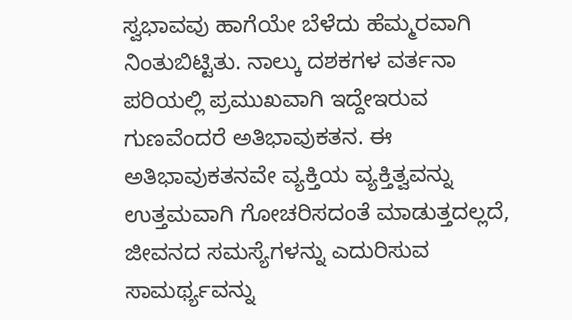ಸ್ವಭಾವವು ಹಾಗೆಯೇ ಬೆಳೆದು ಹೆಮ್ಮರವಾಗಿ ನಿಂತುಬಿಟ್ಟಿತು. ನಾಲ್ಕು ದಶಕಗಳ ವರ್ತನಾ ಪರಿಯಲ್ಲಿ ಪ್ರಮುಖವಾಗಿ ಇದ್ದೇಇರುವ ಗುಣವೆಂದರೆ ಅತಿಭಾವುಕತನ. ಈ ಅತಿಭಾವುಕತನವೇ ವ್ಯಕ್ತಿಯ ವ್ಯಕ್ತಿತ್ವವನ್ನು ಉತ್ತಮವಾಗಿ ಗೋಚರಿಸದಂತೆ ಮಾಡುತ್ತದಲ್ಲದೆ, ಜೀವನದ ಸಮಸ್ಯೆಗಳನ್ನು ಎದುರಿಸುವ ಸಾಮರ್ಥ್ಯವನ್ನು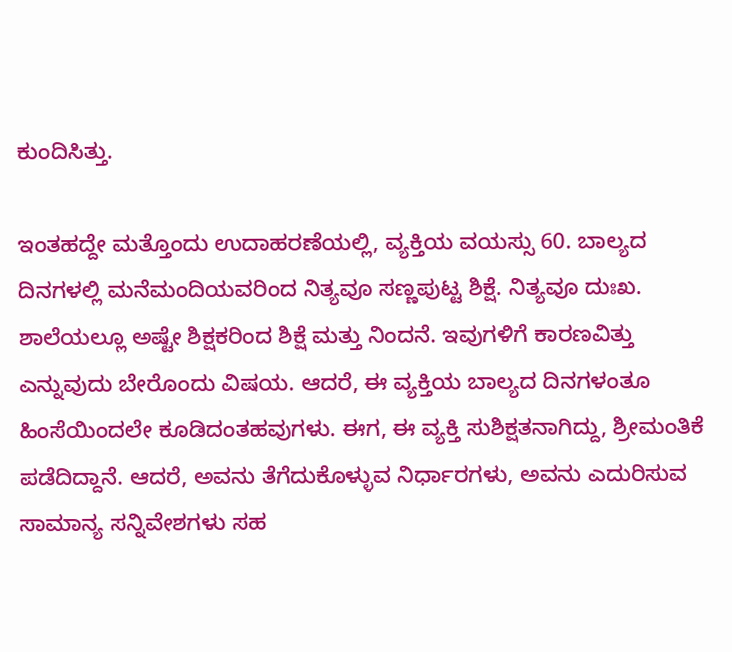ಕುಂದಿಸಿತ್ತು.

ಇಂತಹದ್ದೇ ಮತ್ತೊಂದು ಉದಾಹರಣೆಯಲ್ಲಿ, ವ್ಯಕ್ತಿಯ ವಯಸ್ಸು 60. ಬಾಲ್ಯದ ದಿನಗಳಲ್ಲಿ ಮನೆಮಂದಿಯವರಿಂದ ನಿತ್ಯವೂ ಸಣ್ಣಪುಟ್ಟ ಶಿಕ್ಷೆ. ನಿತ್ಯವೂ ದುಃಖ. ಶಾಲೆಯಲ್ಲೂ ಅಷ್ಟೇ ಶಿಕ್ಷಕರಿಂದ ಶಿಕ್ಷೆ ಮತ್ತು ನಿಂದನೆ. ಇವುಗಳಿಗೆ ಕಾರಣವಿತ್ತು ಎನ್ನುವುದು ಬೇರೊಂದು ವಿಷಯ. ಆದರೆ, ಈ ವ್ಯಕ್ತಿಯ ಬಾಲ್ಯದ ದಿನಗಳಂತೂ ಹಿಂಸೆಯಿಂದಲೇ ಕೂಡಿದಂತಹವುಗಳು. ಈಗ, ಈ ವ್ಯಕ್ತಿ ಸುಶಿಕ್ಷತನಾಗಿದ್ದು, ಶ್ರೀಮಂತಿಕೆ ಪಡೆದಿದ್ದಾನೆ. ಆದರೆ, ಅವನು ತೆಗೆದುಕೊಳ್ಳುವ ನಿರ್ಧಾರಗಳು, ಅವನು ಎದುರಿಸುವ ಸಾಮಾನ್ಯ ಸನ್ನಿವೇಶಗಳು ಸಹ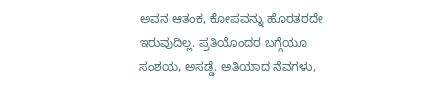ಅವನ ಆತಂಕ, ಕೋಪವನ್ನು ಹೊರತರದೇ ಇರುವುದಿಲ್ಲ. ಪ್ರತಿಯೊಂದರ ಬಗ್ಗೆಯೂ ಸಂಶಯ, ಅಸಡ್ಡೆ. ಅತಿಯಾದ ನೆವಗಳು,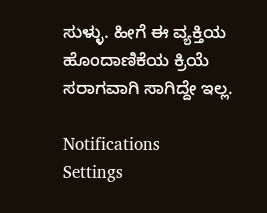ಸುಳ್ಳು. ಹೀಗೆ ಈ ವ್ಯಕ್ತಿಯ ಹೊಂದಾಣಿಕೆಯ ಕ್ರಿಯೆ ಸರಾಗವಾಗಿ ಸಾಗಿದ್ದೇ ಇಲ್ಲ.

Notifications
Settings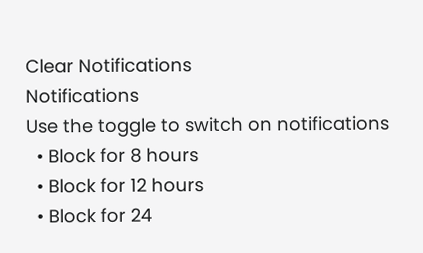Clear Notifications
Notifications
Use the toggle to switch on notifications
  • Block for 8 hours
  • Block for 12 hours
  • Block for 24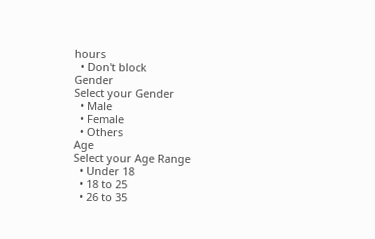hours
  • Don't block
Gender
Select your Gender
  • Male
  • Female
  • Others
Age
Select your Age Range
  • Under 18
  • 18 to 25
  • 26 to 35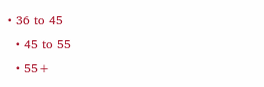• 36 to 45
  • 45 to 55
  • 55+